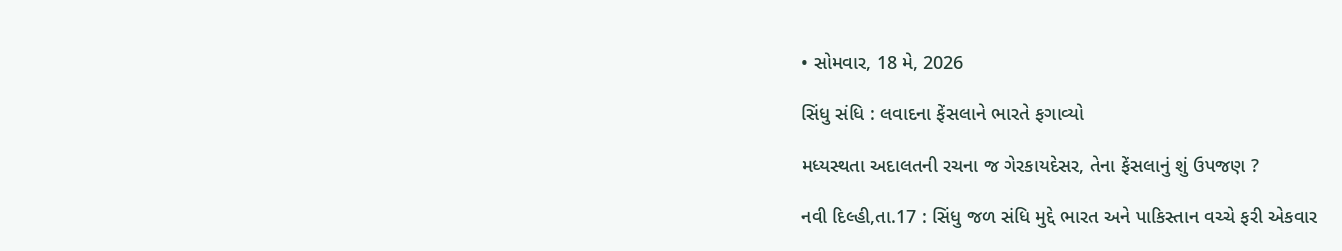• સોમવાર, 18 મે, 2026

સિંધુ સંધિ : લવાદના ફેંસલાને ભારતે ફગાવ્યો

મધ્યસ્થતા અદાલતની રચના જ ગેરકાયદેસર, તેના ફેંસલાનું શું ઉપજણ ?

નવી દિલ્હી,તા.17 : સિંધુ જળ સંધિ મુદ્દે ભારત અને પાકિસ્તાન વચ્ચે ફરી એકવાર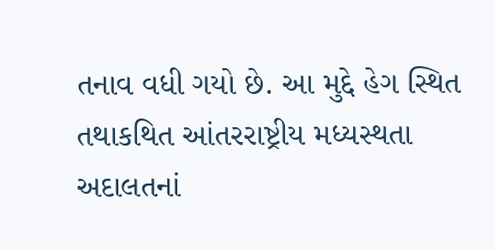તનાવ વધી ગયો છે. આ મુદ્દે હેગ સ્થિત તથાકથિત આંતરરાષ્ટ્રીય મધ્યસ્થતા અદાલતનાં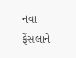નવા ફેંસલાને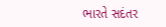ભારતે સદંતર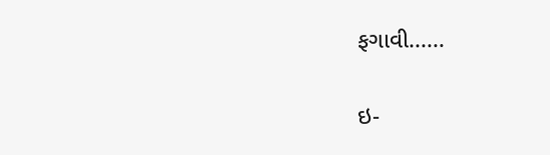ફગાવી......

ઇ-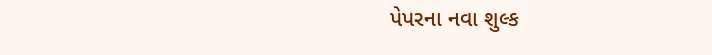પેપરના નવા શુલ્ક